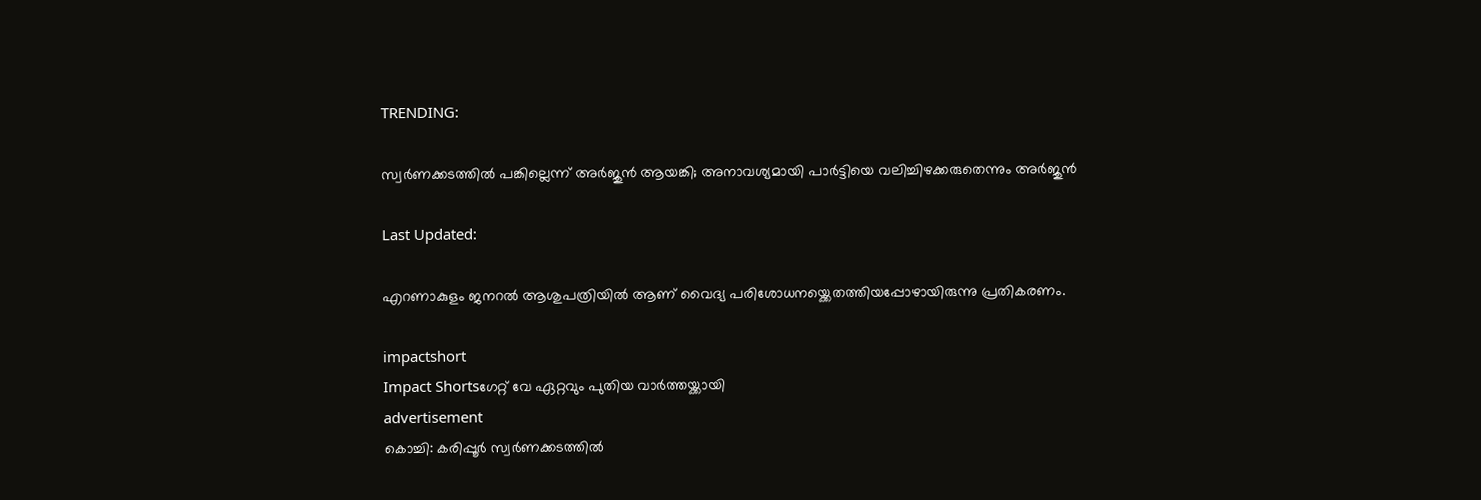TRENDING:

സ്വർണക്കടത്തിൽ പങ്കില്ലെന്ന് അർജുൻ ആയങ്കി; അനാവശ്യമായി പാർട്ടിയെ വലിച്ചിഴക്കരുതെന്നും അർജുൻ

Last Updated:

എറണാകുളം ജനറൽ ആശുപത്രിയിൽ ആണ് വൈദ്യ പരിശോധനയ്ക്കെതത്തിയപ്പോഴായിരുന്നു പ്രതികരണം.

impactshort
Impact Shortsഗേറ്റ് വേ ഏറ്റവും പുതിയ വാർത്തയ്ക്കായി
advertisement
കൊച്ചി: കരിപ്പൂർ സ്വർണക്കടത്തിൽ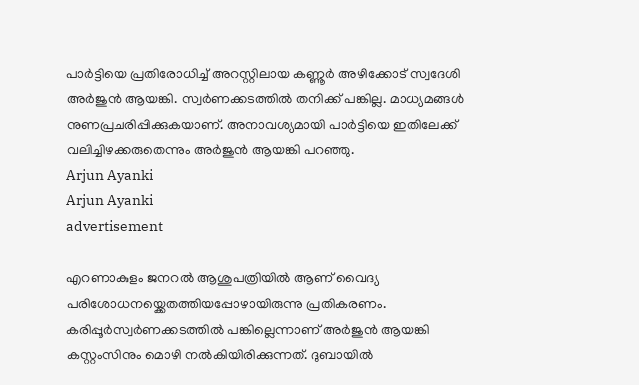പാർട്ടിയെ പ്രതിരോധിച്ച് അറസ്റ്റിലായ കണ്ണൂർ അഴിക്കോട് സ്വദേശി അർജുൻ ആയങ്കി. സ്വർണക്കടത്തിൽ തനിക്ക് പങ്കില്ല. മാധ്യമങ്ങൾ നുണപ്രചരിപ്പിക്കുകയാണ്. അനാവശ്യമായി പാർട്ടിയെ ഇതിലേക്ക് വലിച്ചിഴക്കരുതെന്നും അർജുൻ ആയങ്കി പറഞ്ഞു.
Arjun Ayanki
Arjun Ayanki
advertisement

എറണാകുളം ജനറൽ ആശുപത്രിയിൽ ആണ് വൈദ്യ പരിശോധനയ്ക്കെതത്തിയപ്പോഴായിരുന്നു പ്രതികരണം. കരിപ്പൂർസ്വർണക്കടത്തിൽ പങ്കില്ലെന്നാണ് അർജുൻ ആയങ്കി കസ്റ്റംസിനും മൊഴി നൽകിയിരിക്കുന്നത്. ദുബായിൽ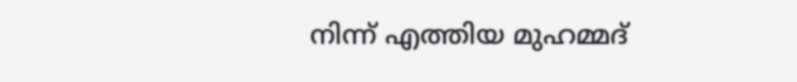നിന്ന് എത്തിയ മുഹമ്മദ്‌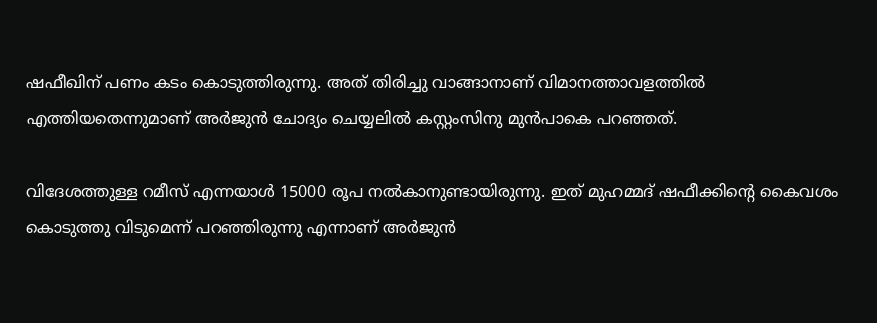ഷഫീഖിന് പണം കടം കൊടുത്തിരുന്നു. അത് തിരിച്ചു വാങ്ങാനാണ് വിമാനത്താവളത്തിൽ എത്തിയതെന്നുമാണ് അർജുൻ ചോദ്യം ചെയ്യലിൽ കസ്റ്റംസിനു മുൻപാകെ പറഞ്ഞത്.

വിദേശത്തുള്ള റമീസ് എന്നയാൾ 15000 രൂപ നൽകാനുണ്ടായിരുന്നു. ഇത് മുഹമ്മദ് ഷഫീക്കിൻ്റെ കൈവശം കൊടുത്തു വിടുമെന്ന് പറഞ്ഞിരുന്നു എന്നാണ് അർജുൻ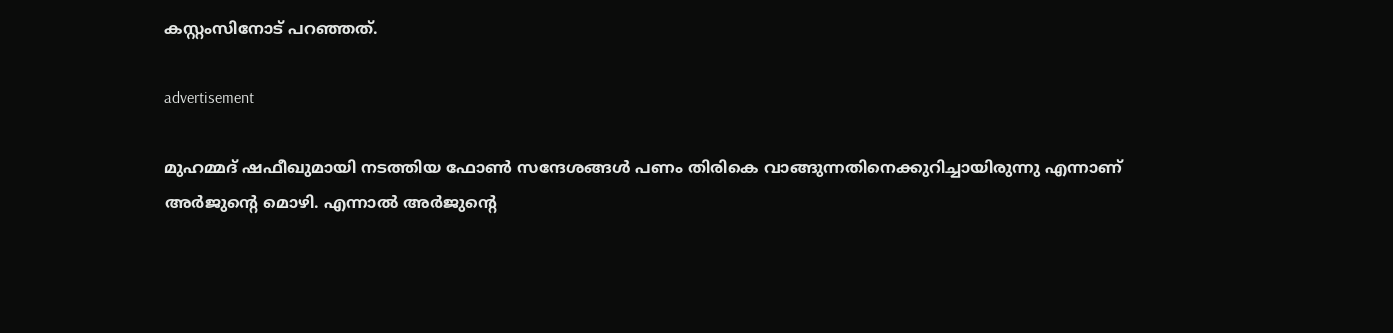കസ്റ്റംസിനോട് പറഞ്ഞത്.

advertisement

മുഹമ്മദ് ഷഫീഖുമായി നടത്തിയ ഫോൺ സന്ദേശങ്ങൾ പണം തിരികെ വാങ്ങുന്നതിനെക്കുറിച്ചായിരുന്നു എന്നാണ് അർജുന്റെ മൊഴി. എന്നാൽ അർജുന്റെ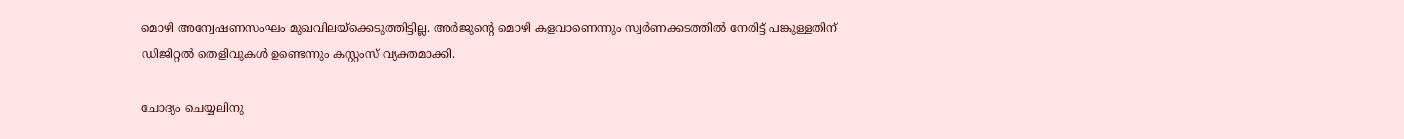മൊഴി അന്വേഷണസംഘം മുഖവിലയ്ക്കെടുത്തിട്ടില്ല. അർജുന്റെ മൊഴി കളവാണെന്നും സ്വർണക്കടത്തിൽ നേരിട്ട് പങ്കുള്ളതിന് ഡിജിറ്റൽ തെളിവുകൾ ഉണ്ടെന്നും കസ്റ്റംസ് വ്യക്തമാക്കി.

ചോദ്യം ചെയ്യലിനു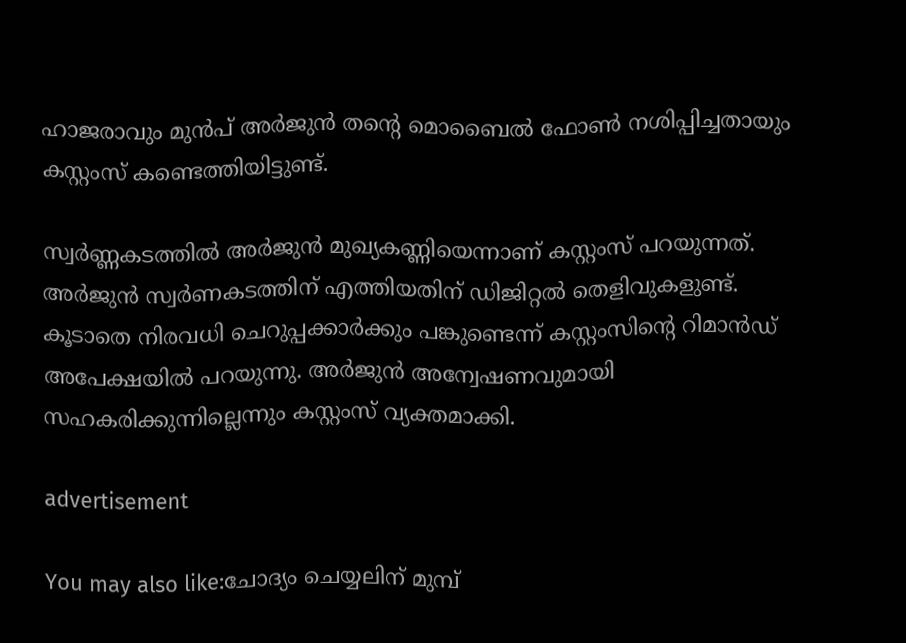ഹാജരാവും മുൻപ് അർജുൻ തന്റെ മൊബൈൽ ഫോൺ നശിപ്പിച്ചതായും കസ്റ്റംസ് കണ്ടെത്തിയിട്ടുണ്ട്.

സ്വർണ്ണകടത്തിൽ അർജുൻ മുഖ്യകണ്ണിയെന്നാണ് കസ്റ്റംസ് പറയുന്നത്. അർജുൻ സ്വർണകടത്തിന് എത്തിയതിന് ഡിജിറ്റൽ തെളിവുകളുണ്ട്. കൂടാതെ നിരവധി ചെറുപ്പക്കാർക്കും പങ്കുണ്ടെന്ന് കസ്റ്റംസിന്റെ റിമാൻഡ് അപേക്ഷയിൽ പറയുന്നു. അർജുൻ അന്വേഷണവുമായി സഹകരിക്കുന്നില്ലെന്നും കസ്റ്റംസ് വ്യക്തമാക്കി.

advertisement

You may also like:ചോദ്യം ചെയ്യലിന് മുമ്പ്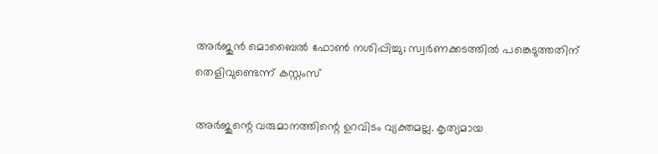അർജുൻ മൊബൈൽ ഫോൺ നശിപ്പിച്ചു; സ്വർണക്കടത്തിൽ പങ്കെടുത്തതിന് തെളിവുണ്ടെന്ന് കസ്റ്റംസ്

അർജുന്റെ വരുമാനത്തിന്റെ ഉറവിടം വ്യക്തമല്ല. കൃത്യമായ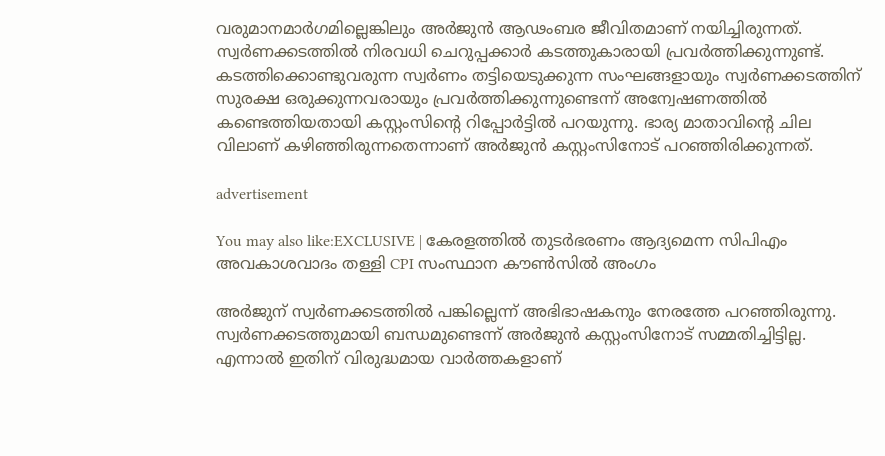വരുമാനമാർഗമില്ലെങ്കിലും അർജുൻ ആഢംബര ജീവിതമാണ് നയിച്ചിരുന്നത്. സ്വർണക്കടത്തിൽ നിരവധി ചെറുപ്പക്കാർ കടത്തുകാരായി പ്രവർത്തിക്കുന്നുണ്ട്. കടത്തിക്കൊണ്ടുവരുന്ന സ്വർണം തട്ടിയെടുക്കുന്ന സംഘങ്ങളായും സ്വർണക്കടത്തിന് സുരക്ഷ ഒരുക്കുന്നവരായും പ്രവർത്തിക്കുന്നുണ്ടെന്ന് അന്വേഷണത്തിൽ കണ്ടെത്തിയതായി കസ്റ്റംസിന്റെ റിപ്പോർട്ടിൽ പറയുന്നു. ഭാര്യ മാതാവിൻ്റെ ചില വിലാണ് കഴിഞ്ഞിരുന്നതെന്നാണ് അർജുൻ കസ്റ്റംസിനോട് പറഞ്ഞിരിക്കുന്നത്.

advertisement

You may also like:EXCLUSIVE | കേരളത്തിൽ തുടർഭരണം ആദ്യമെന്ന സിപിഎം അവകാശവാദം തള്ളി CPI സംസ്ഥാന കൗൺസിൽ അംഗം

അർജുന് സ്വർണക്കടത്തിൽ പങ്കില്ലെന്ന് അഭിഭാഷകനും നേരത്തേ പറഞ്ഞിരുന്നു. സ്വര്‍ണക്കടത്തുമായി ബന്ധമുണ്ടെന്ന് അര്‍ജുന്‍ കസ്റ്റംസിനോട് സമ്മതിച്ചിട്ടില്ല. എന്നാല്‍ ഇതിന് വിരുദ്ധമായ വാര്‍ത്തകളാണ്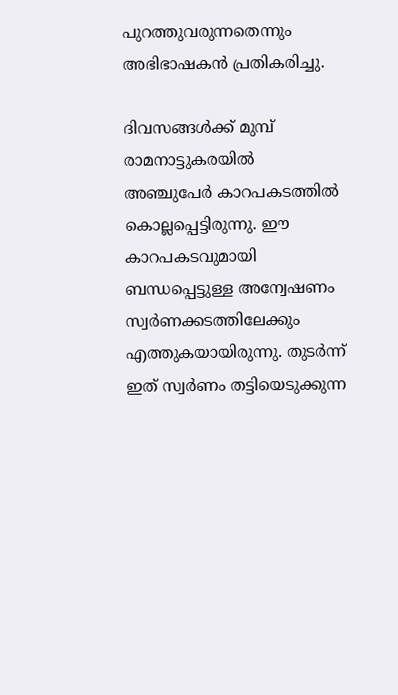പുറത്തുവരുന്നതെന്നും അഭിഭാഷകന്‍ പ്രതികരിച്ചു.

ദിവസങ്ങൾക്ക് മുമ്പ് രാമനാട്ടുകരയില്‍ അഞ്ചുപേര്‍ കാറപകടത്തില്‍ കൊല്ലപ്പെട്ടിരുന്നു. ഈ കാറപകടവുമായി ബന്ധപ്പെട്ടുള്ള അന്വേഷണം സ്വര്‍ണക്കടത്തിലേക്കും എത്തുകയായിരുന്നു. തുടര്‍ന്ന് ഇത് സ്വര്‍ണം തട്ടിയെടുക്കുന്ന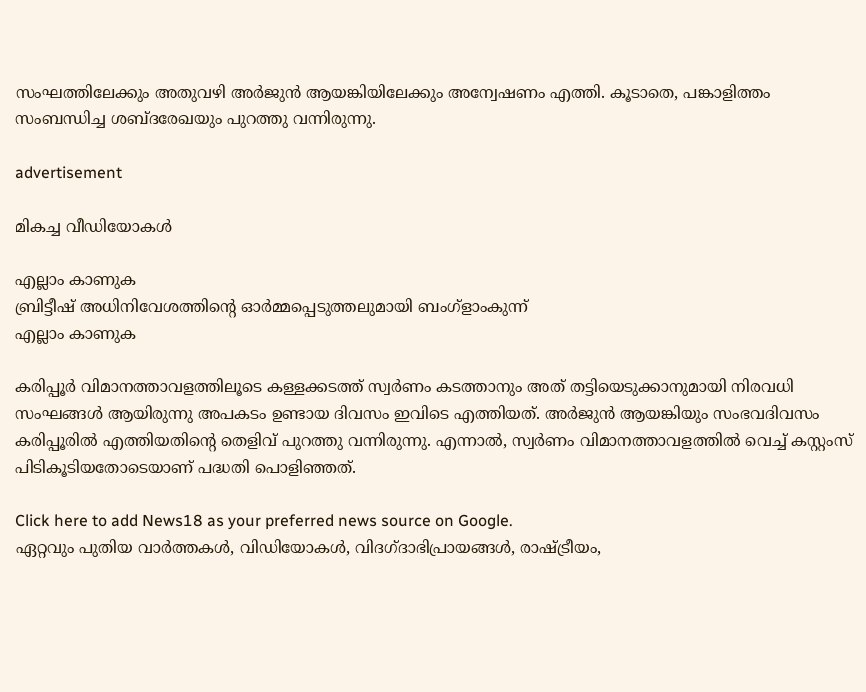സംഘത്തിലേക്കും അതുവഴി അര്‍ജുന്‍ ആയങ്കിയിലേക്കും അന്വേഷണം എത്തി. കൂടാതെ, പങ്കാളിത്തം സംബന്ധിച്ച ശബ്ദരേഖയും പുറത്തു വന്നിരുന്നു.

advertisement

മികച്ച വീഡിയോകൾ

എല്ലാം കാണുക
ബ്രിട്ടീഷ് അധിനിവേശത്തിൻ്റെ ഓർമ്മപ്പെടുത്തലുമായി ബംഗ്ളാംകുന്ന്
എല്ലാം കാണുക

കരിപ്പൂര്‍ വിമാനത്താവളത്തിലൂടെ കള്ളക്കടത്ത് സ്വര്‍ണം കടത്താനും അത് തട്ടിയെടുക്കാനുമായി നിരവധി സംഘങ്ങള്‍ ആയിരുന്നു അപകടം ഉണ്ടായ ദിവസം ഇവിടെ എത്തിയത്. അര്‍ജുന്‍ ആയങ്കിയും സംഭവദിവസം കരിപ്പൂരില്‍ എത്തിയതിന്റെ തെളിവ് പുറത്തു വന്നിരുന്നു. എന്നാല്‍, സ്വര്‍ണം വിമാനത്താവളത്തില്‍ വെച്ച് കസ്റ്റംസ് പിടികൂടിയതോടെയാണ് പദ്ധതി പൊളിഞ്ഞത്.

Click here to add News18 as your preferred news source on Google.
ഏറ്റവും പുതിയ വാർത്തകൾ, വിഡിയോകൾ, വിദഗ്ദാഭിപ്രായങ്ങൾ, രാഷ്ട്രീയം,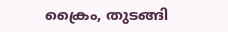ക്രൈം, തുടങ്ങി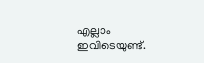എല്ലാം ഇവിടെയുണ്ട്.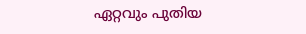ഏറ്റവും പുതിയ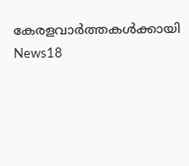കേരളവാർത്തകൾക്കായി News18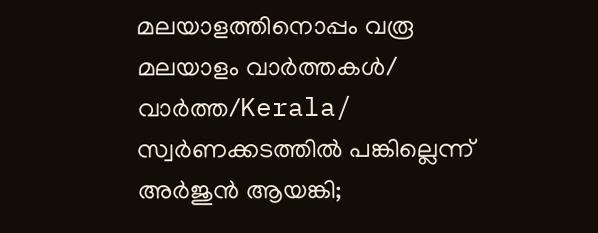മലയാളത്തിനൊപ്പം വരൂ
മലയാളം വാർത്തകൾ/ വാർത്ത/Kerala/
സ്വർണക്കടത്തിൽ പങ്കില്ലെന്ന് അർജുൻ ആയങ്കി;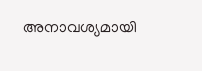അനാവശ്യമായി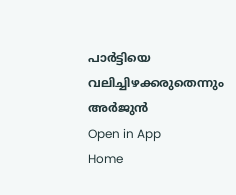പാർട്ടിയെ വലിച്ചിഴക്കരുതെന്നും അർജുൻ
Open in App
Home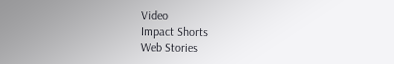Video
Impact Shorts
Web Stories